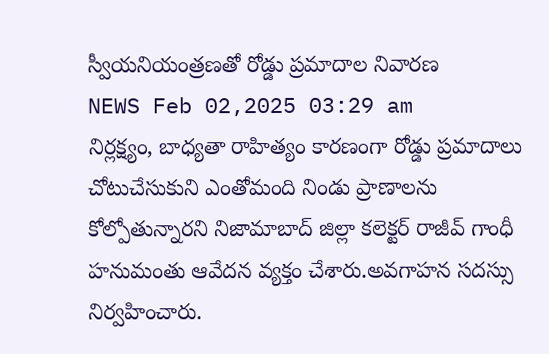స్వీయనియంత్రణతో రోడ్డు ప్రమాదాల నివారణ
NEWS Feb 02,2025 03:29 am
నిర్లక్ష్యం, బాధ్యతా రాహిత్యం కారణంగా రోడ్డు ప్రమాదాలు చోటుచేసుకుని ఎంతోమంది నిండు ప్రాణాలను కోల్పోతున్నారని నిజామాబాద్ జిల్లా కలెక్టర్ రాజీవ్ గాంధీ హనుమంతు ఆవేదన వ్యక్తం చేశారు.అవగాహన సదస్సు నిర్వహించారు.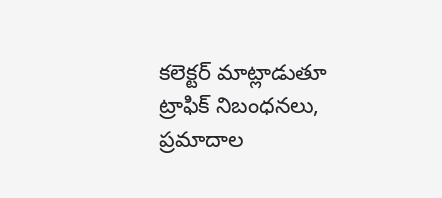కలెక్టర్ మాట్లాడుతూ ట్రాఫిక్ నిబంధనలు, ప్రమాదాల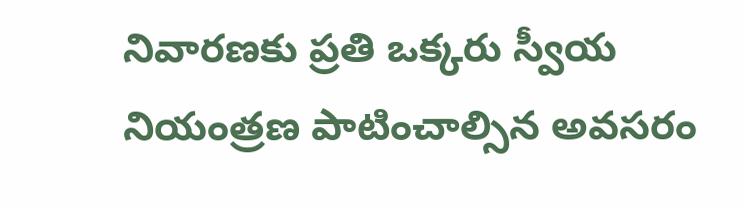నివారణకు ప్రతి ఒక్కరు స్వీయ నియంత్రణ పాటించాల్సిన అవసరం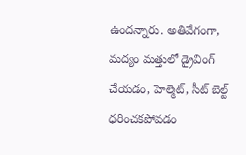ఉందన్నారు. అతివేగంగా, మద్యం మత్తులో డ్రైవింగ్ చేయడం, హెల్మెట్, సీట్ బెల్ట్ ధరించకపోవడం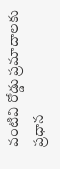వంటివి రోడ్డు ప్రమాదాలకు ప్రధాన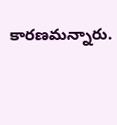కారణమన్నారు.